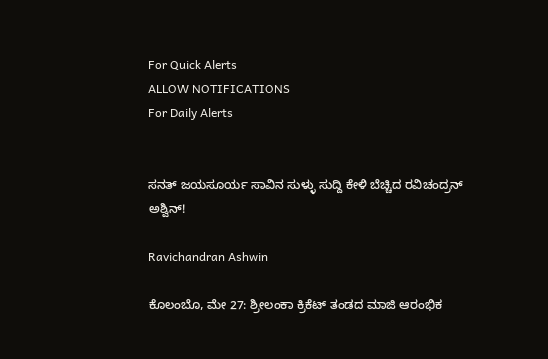For Quick Alerts
ALLOW NOTIFICATIONS
For Daily Alerts


ಸನತ್‌ ಜಯಸೂರ್ಯ ಸಾವಿನ ಸುಳ್ಳು ಸುದ್ದಿ ಕೇಳಿ ಬೆಚ್ಚಿದ ರವಿಚಂದ್ರನ್‌ ಅಶ್ವಿನ್‌!

Ravichandran Ashwin

ಕೊಲಂಬೊ, ಮೇ 27: ಶ್ರೀಲಂಕಾ ಕ್ರಿಕೆಟ್‌ ತಂಡದ ಮಾಜಿ ಆರಂಭಿಕ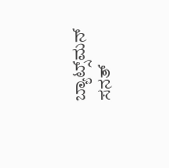ಬ್ಯಾಟ್ಸ್‌ಮನ್‌ ಸನತ್‌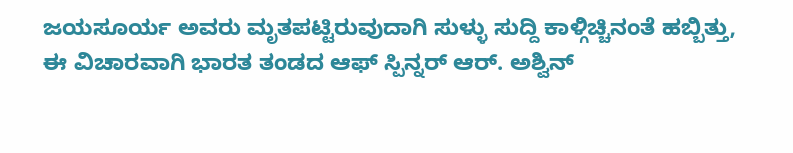ಜಯಸೂರ್ಯ ಅವರು ಮೃತಪಟ್ಟಿರುವುದಾಗಿ ಸುಳ್ಳು ಸುದ್ದಿ ಕಾಳ್ಗಿಚ್ಚಿನಂತೆ ಹಬ್ಬಿತ್ತು, ಈ ವಿಚಾರವಾಗಿ ಭಾರತ ತಂಡದ ಆಫ್‌ ಸ್ಪಿನ್ನರ್‌ ಆರ್‌. ಅಶ್ವಿನ್‌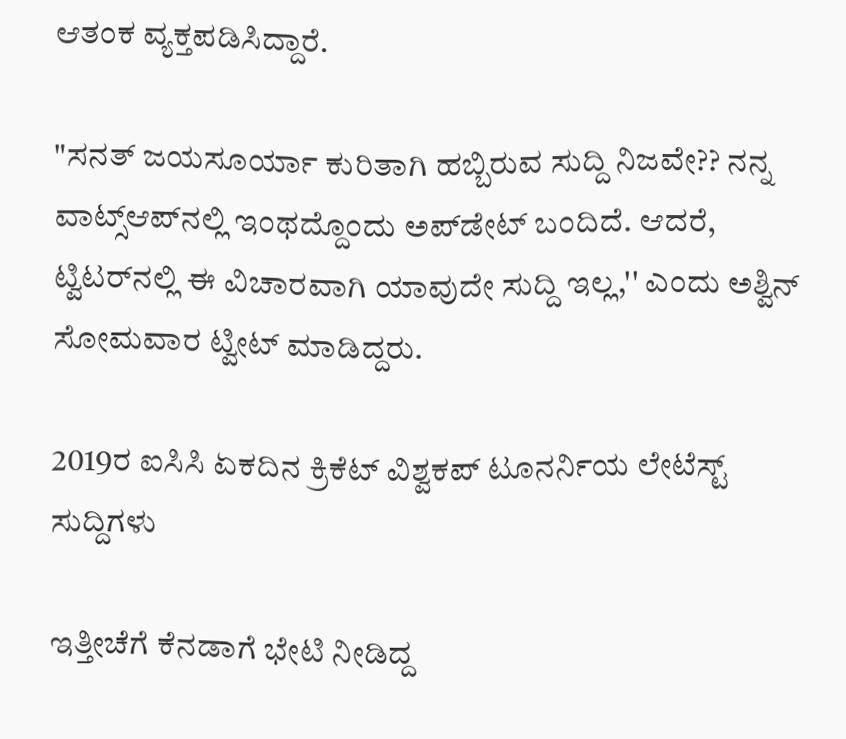ಆತಂಕ ವ್ಯಕ್ತಪಡಿಸಿದ್ದಾರೆ.

"ಸನತ್‌ ಜಯಸೂರ್ಯಾ ಕುರಿತಾಗಿ ಹಬ್ಬಿರುವ ಸುದ್ದಿ ನಿಜವೇ?? ನನ್ನ ವಾಟ್ಸ್‌ಆಪ್‌ನಲ್ಲಿ ಇಂಥದ್ದೊಂದು ಅಪ್‌ಡೇಟ್‌ ಬಂದಿದೆ. ಆದರೆ, ಟ್ವಿಟರ್‌ನಲ್ಲಿ ಈ ವಿಚಾರವಾಗಿ ಯಾವುದೇ ಸುದ್ದಿ ಇಲ್ಲ,'' ಎಂದು ಅಶ್ವಿನ್‌ ಸೋಮವಾರ ಟ್ವೀಟ್‌ ಮಾಡಿದ್ದರು.

2019ರ ಐಸಿಸಿ ಏಕದಿನ ಕ್ರಿಕೆಟ್‌ ವಿಶ್ವಕಪ್‌ ಟೂನರ್ನಿಯ ಲೇಟೆಸ್ಟ್‌ ಸುದ್ದಿಗಳು

ಇತ್ತೀಚೆಗೆ ಕೆನಡಾಗೆ ಭೇಟಿ ನೀಡಿದ್ದ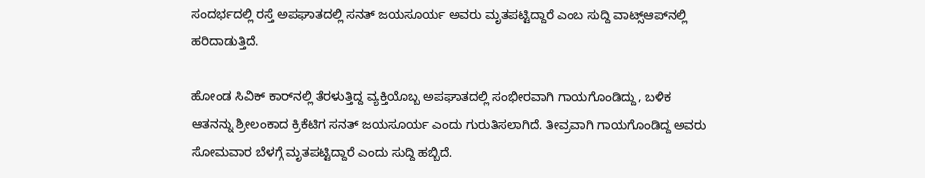ಸಂದರ್ಭದಲ್ಲಿ ರಸ್ತೆ ಅಪಘಾತದಲ್ಲಿ ಸನತ್‌ ಜಯಸೂರ್ಯ ಅವರು ಮೃತಪಟ್ಟಿದ್ದಾರೆ ಎಂಬ ಸುದ್ದಿ ವಾಟ್ಸ್‌ಆಪ್‌ನಲ್ಲಿ ಹರಿದಾಡುತ್ತಿದೆ.

ಹೋಂಡ ಸಿವಿಕ್‌ ಕಾರ್‌ನಲ್ಲಿ ತೆರಳುತ್ತಿದ್ದ ವ್ಯಕ್ತಿಯೊಬ್ಬ ಅಪಘಾತದಲ್ಲಿ ಸಂಭೀರವಾಗಿ ಗಾಯಗೊಂಡಿದ್ದು, ಬಳಿಕ ಆತನನ್ನು ಶ್ರೀಲಂಕಾದ ಕ್ರಿಕೆಟಿಗ ಸನತ್‌ ಜಯಸೂರ್ಯ ಎಂದು ಗುರುತಿಸಲಾಗಿದೆ. ತೀವ್ರವಾಗಿ ಗಾಯಗೊಂಡಿದ್ದ ಅವರು ಸೋಮವಾರ ಬೆಳಗ್ಗೆ ಮೃತಪಟ್ಟಿದ್ದಾರೆ ಎಂದು ಸುದ್ದಿ ಹಬ್ಬಿದೆ.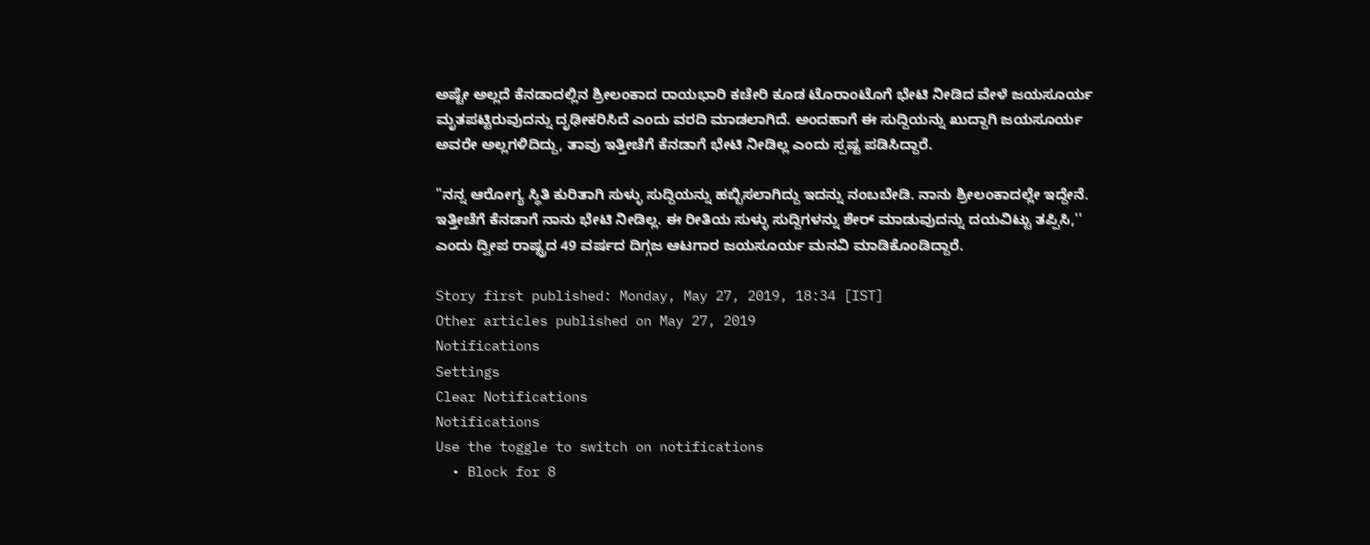ಅಷ್ಟೇ ಅಲ್ಲದೆ ಕೆನಡಾದಲ್ಲಿನ ಶ್ರೀಲಂಕಾದ ರಾಯಭಾರಿ ಕಚೇರಿ ಕೂಡ ಟೊರಾಂಟೊಗೆ ಭೇಟಿ ನೀಡಿದ ವೇಳೆ ಜಯಸೂರ್ಯ ಮೃತಪಟ್ಟಿರುವುದನ್ನು ದೃಢೀಕರಿಸಿದೆ ಎಂದು ವರದಿ ಮಾಡಲಾಗಿದೆ. ಅಂದಹಾಗೆ ಈ ಸುದ್ದಿಯನ್ನು ಖುದ್ದಾಗಿ ಜಯಸೂರ್ಯ ಅವರೇ ಅಲ್ಲಗಳಿದಿದ್ದು, ತಾವು ಇತ್ತೀಚೆಗೆ ಕೆನಡಾಗೆ ಭೇಟಿ ನೀಡಿಲ್ಲ ಎಂದು ಸ್ಪಷ್ಟ ಪಡಿಸಿದ್ದಾರೆ.

"ನನ್ನ ಆರೋಗ್ಯ ಸ್ಥಿತಿ ಕುರಿತಾಗಿ ಸುಳ್ಳು ಸುದ್ದಿಯನ್ನು ಹಬ್ಬಿಸಲಾಗಿದ್ದು ಇದನ್ನು ನಂಬಬೇಡಿ. ನಾನು ಶ್ರೀಲಂಕಾದಲ್ಲೇ ಇದ್ದೇನೆ. ಇತ್ತೀಚೆಗೆ ಕೆನಡಾಗೆ ನಾನು ಭೇಟಿ ನೀಡಿಲ್ಲ. ಈ ರೀತಿಯ ಸುಳ್ಳು ಸುದ್ದಿಗಳನ್ನು ಶೇರ್‌ ಮಾಡುವುದನ್ನು ದಯವಿಟ್ಟು ತಪ್ಪಿಸಿ,'' ಎಂದು ದ್ವೀಪ ರಾಷ್ಟ್ರದ 49 ವರ್ಷದ ದಿಗ್ಗಜ ಆಟಗಾರ ಜಯಸೂರ್ಯ ಮನವಿ ಮಾಡಿಕೊಂಡಿದ್ದಾರೆ.

Story first published: Monday, May 27, 2019, 18:34 [IST]
Other articles published on May 27, 2019
Notifications
Settings
Clear Notifications
Notifications
Use the toggle to switch on notifications
  • Block for 8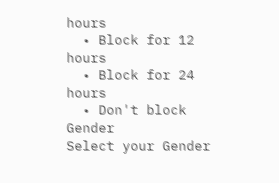hours
  • Block for 12 hours
  • Block for 24 hours
  • Don't block
Gender
Select your Gender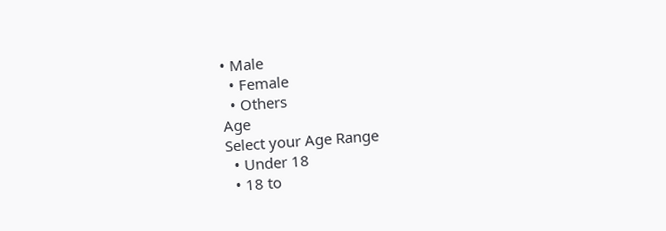• Male
  • Female
  • Others
Age
Select your Age Range
  • Under 18
  • 18 to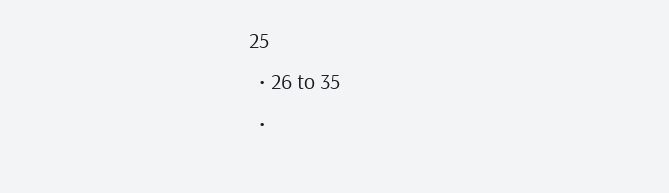25
  • 26 to 35
  •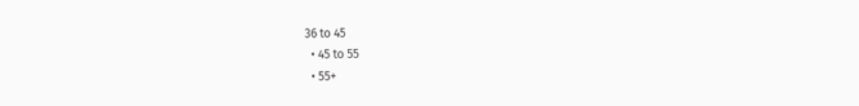36 to 45
  • 45 to 55
  • 55+